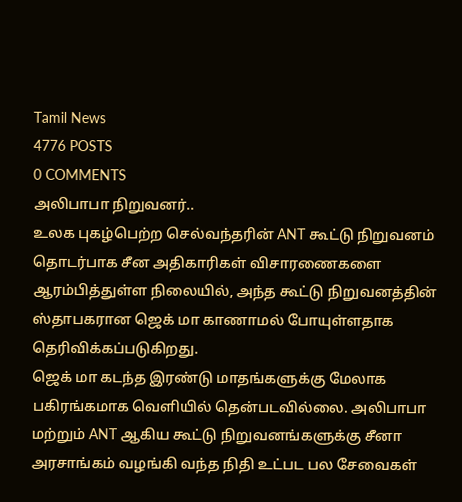Tamil News
4776 POSTS
0 COMMENTS
அலிபாபா நிறுவனர்..
உலக புகழ்பெற்ற செல்வந்தரின் ANT கூட்டு நிறுவனம் தொடர்பாக சீன அதிகாரிகள் விசாரணைகளை ஆரம்பித்துள்ள நிலையில், அந்த கூட்டு நிறுவனத்தின் ஸ்தாபகரான ஜெக் மா காணாமல் போயுள்ளதாக தெரிவிக்கப்படுகிறது.
ஜெக் மா கடந்த இரண்டு மாதங்களுக்கு மேலாக பகிரங்கமாக வெளியில் தென்படவில்லை. அலிபாபா மற்றும் ANT ஆகிய கூட்டு நிறுவனங்களுக்கு சீனா அரசாங்கம் வழங்கி வந்த நிதி உட்பட பல சேவைகள்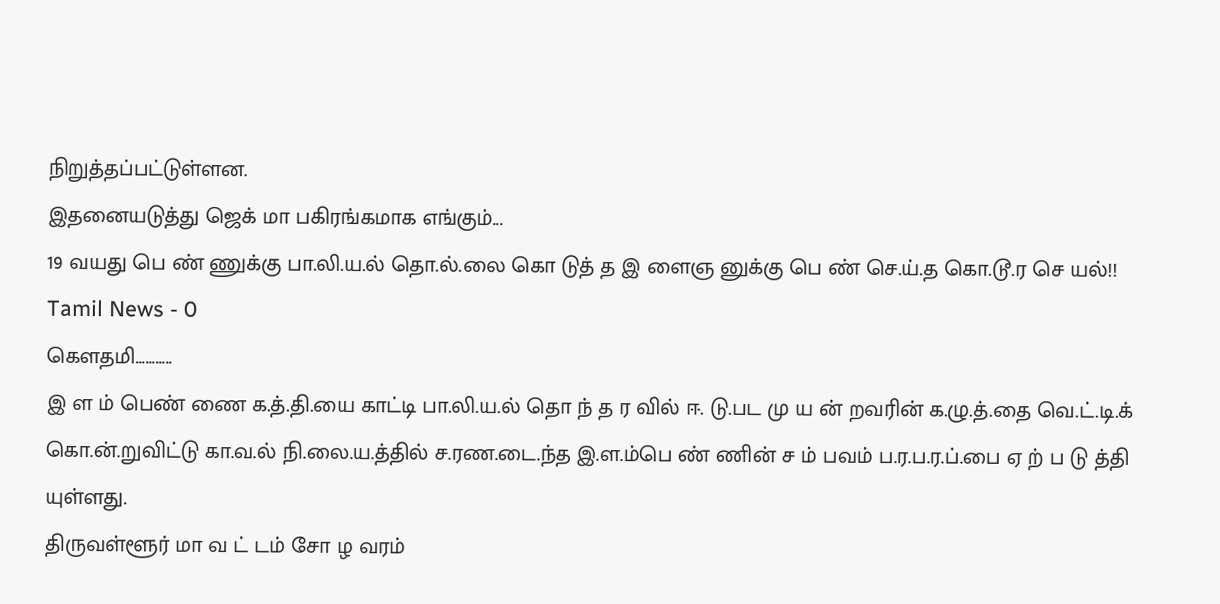நிறுத்தப்பட்டுள்ளன.
இதனையடுத்து ஜெக் மா பகிரங்கமாக எங்கும்...
19 வயது பெ ண் ணுக்கு பா.லி.ய.ல் தொ.ல்.லை கொ டுத் த இ ளைஞ னுக்கு பெ ண் செ.ய்.த கொ.டூ.ர செ யல்!!
Tamil News - 0
கௌதமி...........
இ ள ம் பெண் ணை க.த்.தி.யை காட்டி பா.லி.ய.ல் தொ ந் த ர வில் ஈ. டு.பட மு ய ன் றவரின் க.ழு.த்.தை வெ.ட்.டி.க் கொ.ன்.றுவிட்டு கா.வ.ல் நி.லை.ய.த்தில் ச.ரண.டை.ந்த இ.ள.ம்பெ ண் ணின் ச ம் பவம் ப.ர.ப.ர.ப்.பை ஏ ற் ப டு த்தி யுள்ளது.
திருவள்ளூர் மா வ ட் டம் சோ ழ வரம்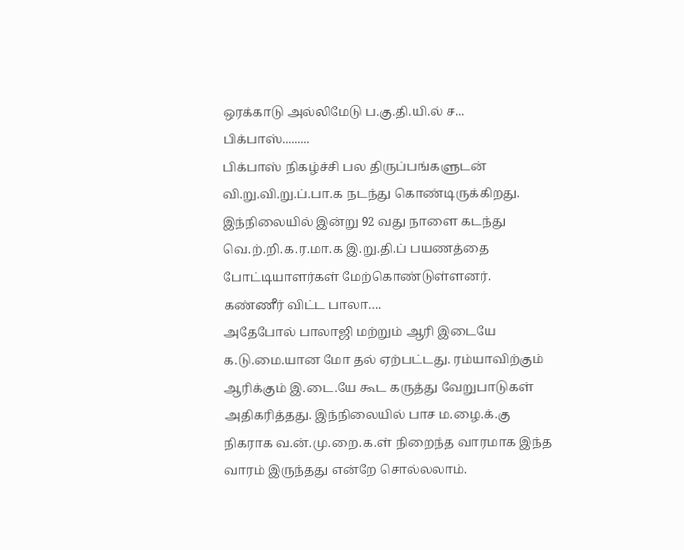ஒரக்காடு அல்லிமேடு ப.கு.தி.யி.ல் ச...
பிக்பாஸ்.........
பிக்பாஸ் நிகழ்ச்சி பல திருப்பங்களுடன் வி.று.வி.று.ப்.பா.க நடந்து கொண்டிருக்கிறது. இந்நிலையில் இன்று 92 வது நாளை கடந்து வெ.ற்.றி.க.ர.மா.க இ.று.தி.ப் பயணத்தை போட்டியாளர்கள் மேற்கொண்டுள்ளனர். கண்ணீர் விட்ட பாலா….
அதேபோல் பாலாஜி மற்றும் ஆரி இடையே க.டு.மை.யான மோ தல் ஏற்பட்டது. ரம்யாவிற்கும் ஆரிக்கும் இ.டை.யே கூட கருத்து வேறுபாடுகள் அதிகரித்தது. இந்நிலையில் பாச ம.ழை.க்.கு நிகராக வ.ன்.மு.றை.க.ள் நிறைந்த வாரமாக இந்த வாரம் இருந்தது என்றே சொல்லலாம்.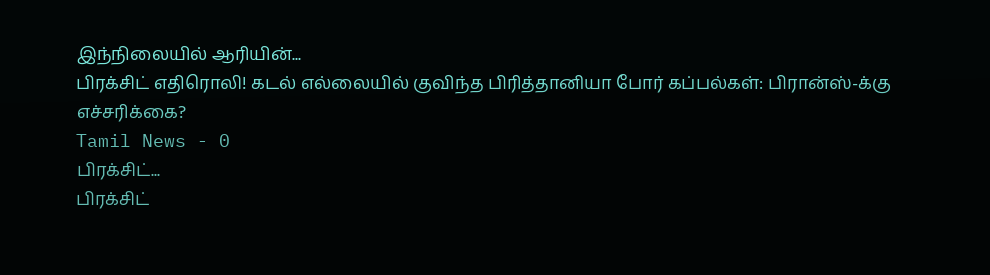இந்நிலையில் ஆரியின்...
பிரக்சிட் எதிரொலி! கடல் எல்லையில் குவிந்த பிரித்தானியா போர் கப்பல்கள்: பிரான்ஸ்-க்கு எச்சரிக்கை?
Tamil News - 0
பிரக்சிட்...
பிரக்சிட்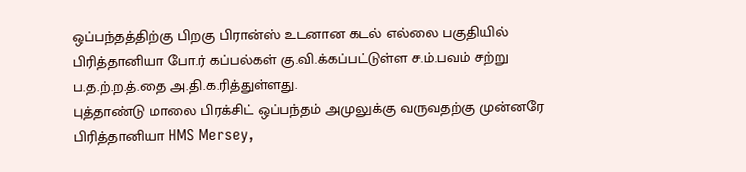ஒப்பந்தத்திற்கு பிறகு பிரான்ஸ் உடனான கடல் எல்லை பகுதியில் பிரித்தானியா போ.ர் கப்பல்கள் கு.வி.க்கப்பட்டுள்ள ச.ம்.பவம் சற்று ப.த.ற்.ற.த்.தை அ.தி.க.ரித்துள்ளது.
புத்தாண்டு மாலை பிரக்சிட் ஒப்பந்தம் அமுலுக்கு வருவதற்கு முன்னரே பிரித்தானியா HMS Mersey,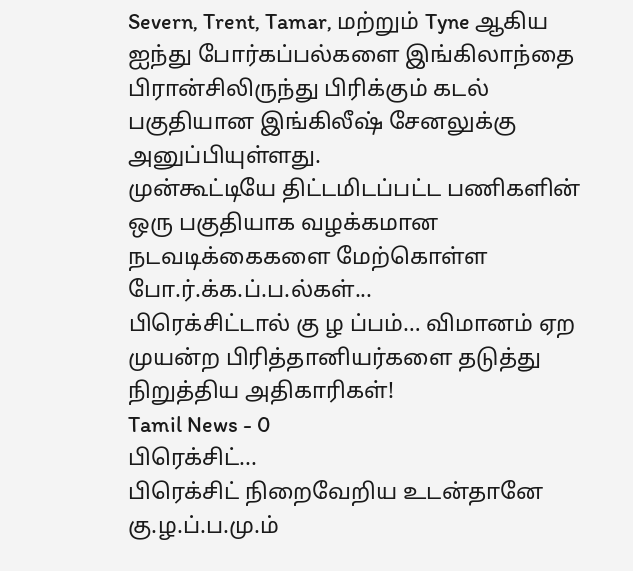Severn, Trent, Tamar, மற்றும் Tyne ஆகிய ஐந்து போர்கப்பல்களை இங்கிலாந்தை பிரான்சிலிருந்து பிரிக்கும் கடல் பகுதியான இங்கிலீஷ் சேனலுக்கு அனுப்பியுள்ளது.
முன்கூட்டியே திட்டமிடப்பட்ட பணிகளின் ஒரு பகுதியாக வழக்கமான நடவடிக்கைகளை மேற்கொள்ள போ.ர்.க்க.ப்.ப.ல்கள்...
பிரெக்சிட்டால் கு ழ ப்பம்… விமானம் ஏற முயன்ற பிரித்தானியர்களை தடுத்து நிறுத்திய அதிகாரிகள்!
Tamil News - 0
பிரெக்சிட்...
பிரெக்சிட் நிறைவேறிய உடன்தானே கு.ழ.ப்.ப.மு.ம்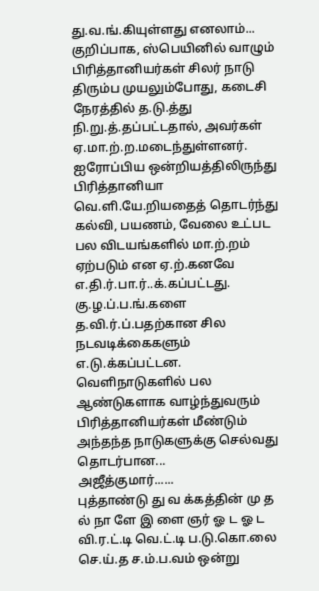து.வ.ங்.கியுள்ளது எனலாம்... குறிப்பாக, ஸ்பெயினில் வாழும் பிரித்தானியர்கள் சிலர் நாடு திரும்ப முயலும்போது, கடைசி நேரத்தில் த.டு.த்து நி.று.த்.தப்பட்டதால், அவர்கள் ஏ.மா.ற்.ற.மடைந்துள்ளனர்.
ஐரோப்பிய ஒன்றியத்திலிருந்து பிரித்தானியா வெ.ளி.யே.றியதைத் தொடர்ந்து கல்வி, பயணம், வேலை உட்பட பல விடயங்களில் மா.ற்.றம் ஏற்படும் என ஏ.ற்.கனவே எ.தி.ர்.பா.ர்..க்.கப்பட்டது.
கு.ழ.ப்.ப.ங்.களை த.வி.ர்.ப்.பதற்கான சில நடவடிக்கைகளும் எ.டு.க்கப்பட்டன. வெளிநாடுகளில் பல ஆண்டுகளாக வாழ்ந்துவரும் பிரித்தானியர்கள் மீண்டும் அந்தந்த நாடுகளுக்கு செல்வது தொடர்பான...
அஜீத்குமார்......
புத்தாண்டு து வ க்கத்தின் மு த ல் நா ளே இ ளை ஞர் ஓ ட ஓ ட வி.ர.ட்.டி வெ.ட்.டி ப.டு.கொ.லை செ.ய்.த ச.ம்.ப.வம் ஒன்று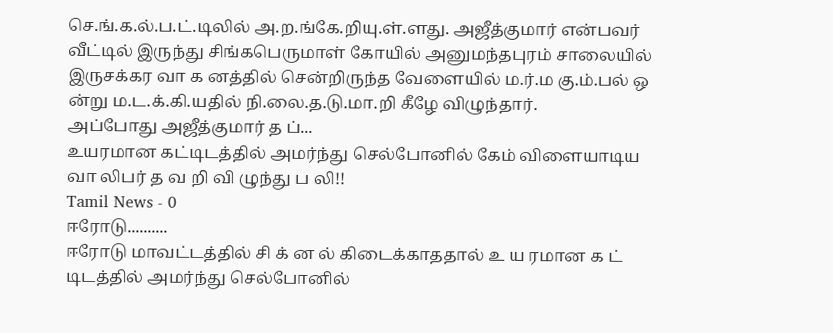செ.ங்.க.ல்.ப.ட்.டிலில் அ.ற.ங்கே.றியு.ள்.ளது. அஜீத்குமார் என்பவர் வீட்டில் இருந்து சிங்கபெருமாள் கோயில் அனுமந்தபுரம் சாலையில் இருசக்கர வா க னத்தில் சென்றிருந்த வேளையில் ம.ர்.ம கு.ம்.பல் ஒ ன்று ம.ட.க்.கி.யதில் நி.லை.த.டு.மா.றி கீழே விழுந்தார்.
அப்போது அஜீத்குமார் த ப்...
உயரமான கட்டிடத்தில் அமர்ந்து செல்போனில் கேம் விளையாடிய வா லிபர் த வ றி வி ழுந்து ப லி!!
Tamil News - 0
ஈரோடு..........
ஈரோடு மாவட்டத்தில் சி க் ன ல் கிடைக்காததால் உ ய ரமான க ட் டிடத்தில் அமர்ந்து செல்போனில்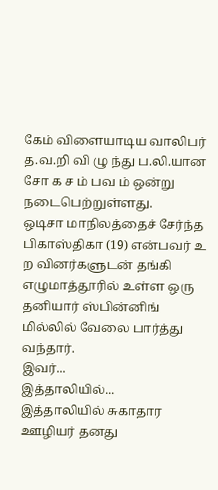கேம் விளையாடிய வாலிபர் த.வ.றி வி ழு ந்து ப.லி.யான சோ க ச ம் பவ ம் ஒன்று நடைபெற்றுள்ளது.
ஒடிசா மாநிலத்தைச் சேர்ந்த பிகாஸ்திகா (19) என்பவர் உ ற வினர்களுடன் தங்கி எழுமாத்தூரில் உள்ள ஒரு தனியார் ஸ்பின்னிங் மில்லில் வேலை பார்த்து வந்தார்.
இவர்...
இத்தாலியில்...
இத்தாலியில் சுகாதார ஊழியர் தனது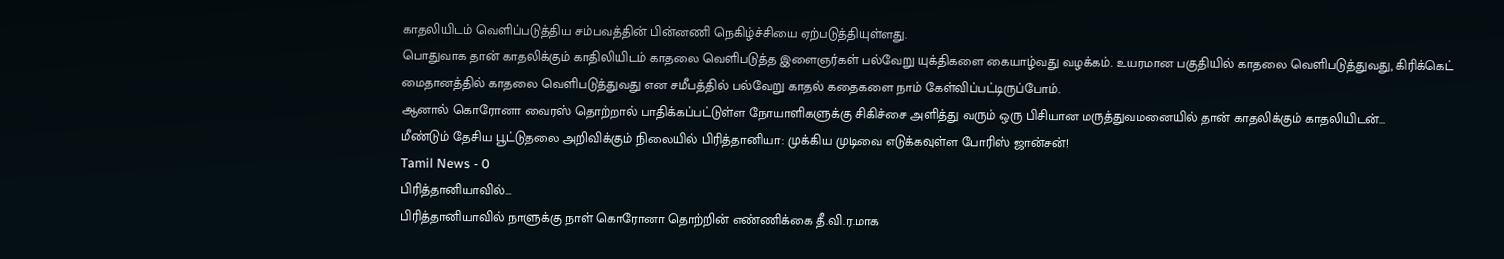காதலியிடம் வெளிப்படுத்திய சம்பவத்தின் பின்னணி நெகிழ்ச்சியை ஏற்படுத்தியுள்ளது.
பொதுவாக தான் காதலிக்கும் காதிலியிடம் காதலை வெளிபடுத்த இளைஞர்கள் பல்வேறு யுக்திகளை கையாழ்வது வழக்கம். உயரமான பகுதியில் காதலை வெளிபடுத்துவது, கிரிக்கெட் மைதானத்தில் காதலை வெளிபடுத்துவது என சமீபத்தில் பல்வேறு காதல் கதைகளை நாம் கேள்விப்பட்டிருப்போம்.
ஆனால் கொரோனா வைரஸ் தொற்றால் பாதிக்கப்பட்டுள்ள நோயாளிகளுக்கு சிகிச்சை அளித்து வரும் ஒரு பிசியான மருத்துவமனையில் தான் காதலிக்கும் காதலியிடன்...
மீண்டும் தேசிய பூட்டுதலை அறிவிக்கும் நிலையில் பிரித்தானியா: முக்கிய முடிவை எடுக்கவுள்ள போரிஸ் ஜான்சன்!
Tamil News - 0
பிரித்தானியாவில்...
பிரித்தானியாவில் நாளுக்கு நாள் கொரோனா தொற்றின் எண்ணிக்கை தீ.வி.ர.மாக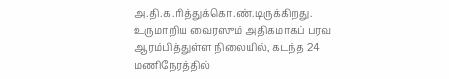அ.தி.க.ரித்துக்கொ.ண்.டிருக்கிறது. உருமாறிய வைரஸும் அதிகமாகப் பரவ ஆரம்பித்துள்ள நிலையில், கடந்த 24 மணிநேரத்தில்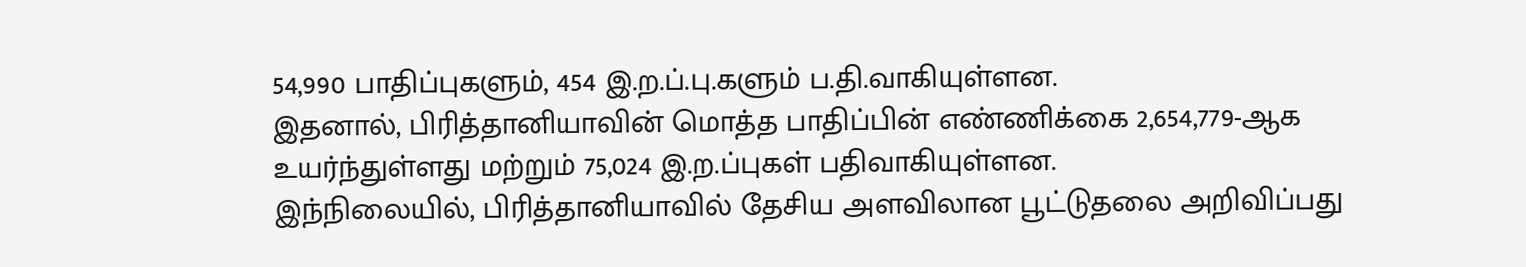54,990 பாதிப்புகளும், 454 இ.ற.ப்.பு.களும் ப.தி.வாகியுள்ளன.
இதனால், பிரித்தானியாவின் மொத்த பாதிப்பின் எண்ணிக்கை 2,654,779-ஆக உயர்ந்துள்ளது மற்றும் 75,024 இ.ற.ப்புகள் பதிவாகியுள்ளன.
இந்நிலையில், பிரித்தானியாவில் தேசிய அளவிலான பூட்டுதலை அறிவிப்பது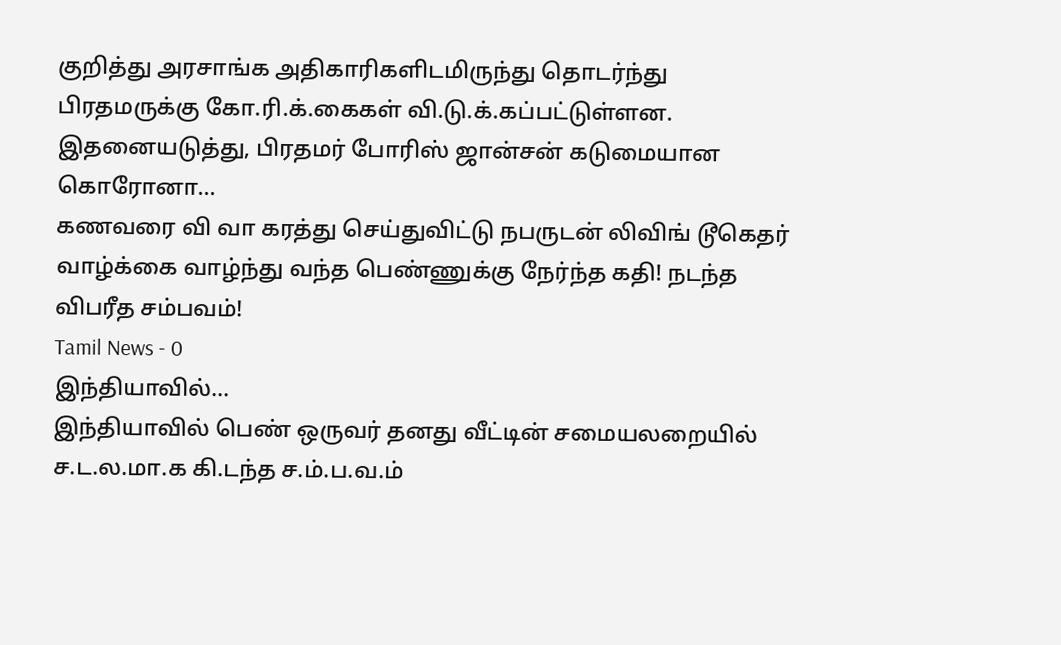குறித்து அரசாங்க அதிகாரிகளிடமிருந்து தொடர்ந்து பிரதமருக்கு கோ.ரி.க்.கைகள் வி.டு.க்.கப்பட்டுள்ளன.
இதனையடுத்து, பிரதமர் போரிஸ் ஜான்சன் கடுமையான கொரோனா...
கணவரை வி வா கரத்து செய்துவிட்டு நபருடன் லிவிங் டூகெதர் வாழ்க்கை வாழ்ந்து வந்த பெண்ணுக்கு நேர்ந்த கதி! நடந்த விபரீத சம்பவம்!
Tamil News - 0
இந்தியாவில்...
இந்தியாவில் பெண் ஒருவர் தனது வீட்டின் சமையலறையில் ச.ட.ல.மா.க கி.டந்த ச.ம்.ப.வ.ம்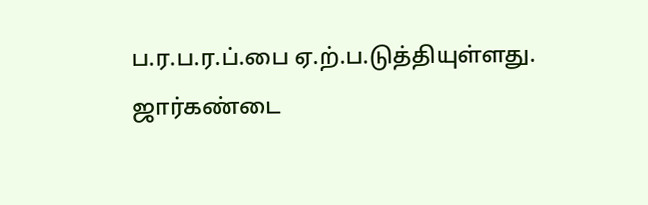ப.ர.ப.ர.ப்.பை ஏ.ற்.ப.டுத்தியுள்ளது.
ஜார்கண்டை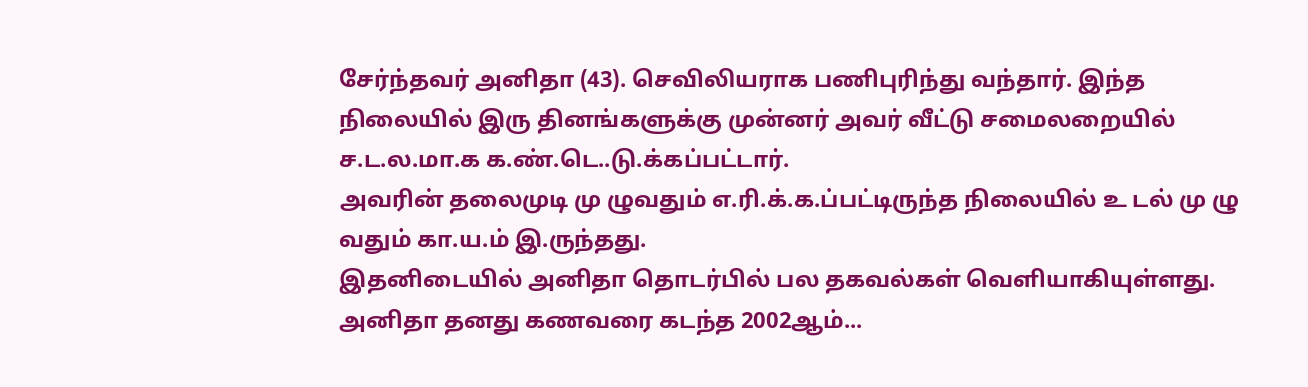சேர்ந்தவர் அனிதா (43). செவிலியராக பணிபுரிந்து வந்தார். இந்த நிலையில் இரு தினங்களுக்கு முன்னர் அவர் வீட்டு சமைலறையில் ச.ட.ல.மா.க க.ண்.டெ..டு.க்கப்பட்டார்.
அவரின் தலைமுடி மு ழுவதும் எ.ரி.க்.க.ப்பட்டிருந்த நிலையில் உ டல் மு ழு வதும் கா.ய.ம் இ.ருந்தது.
இதனிடையில் அனிதா தொடர்பில் பல தகவல்கள் வெளியாகியுள்ளது. அனிதா தனது கணவரை கடந்த 2002ஆம்...